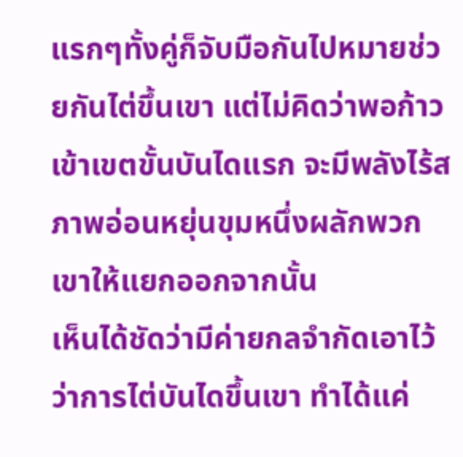แรกๆทั้งคู่ก็จับมือกันไปหมายช่วยกันไต่ขึ้นเขา แต่ไม่คิดว่าพอก้าวเข้าเขตขั้นบันไดแรก จะมีพลังไร้สภาพอ่อนหยุ่นขุมหนึ่งผลักพวกเขาให้แยกออกจากนั้น
เห็นได้ชัดว่ามีค่ายกลจำกัดเอาไว้ ว่าการไต่บันไดขึ้นเขา ทำได้แค่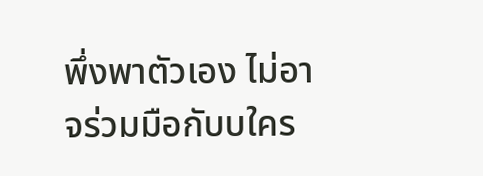พึ่งพาตัวเอง ไม่อาจร่วมมือกับบใคร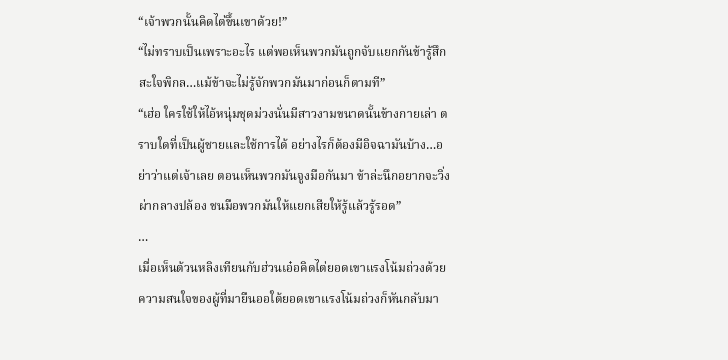“เจ้าพวกนั้นคิดไต่ขึ้นเขาด้วย!”
“ไม่ทราบเป็นเพราะอะไร แต่พอเห็นพวกมันถูกจับแยกกันข้ารู้สึกสะใจพิกล…แม้ข้าจะไม่รู้จักพวกมันมาก่อนก็ตามที”
“เฮ่อ ใครใช้ให้ไอ้หนุ่มชุดม่วงนั่นมีสาวงามขนาดนั้นข้างกายเล่า ตราบใดที่เป็นผู้ชายและใช้การได้ อย่างไรก็ต้องมีอิจฉามันบ้าง…อย่าว่าแต่เจ้าเลย ตอนเห็นพวกมันจูงมือกันมา ข้าล่ะนึกอยากจะวิ่งผ่ากลางปล้อง ชนมือพวกมันให้แยกเสียให้รู้แล้วรู้รอด”
…
เมื่อเห็นต้วนหลิงเทียนกับฮ่วนเอ๋อคิดไต่ยอดเขาแรงโน้มถ่วงด้วย ความสนใจของผู้ที่มายืนออใต้ยอดเขาแรงโน้มถ่วงก็หันกลับมา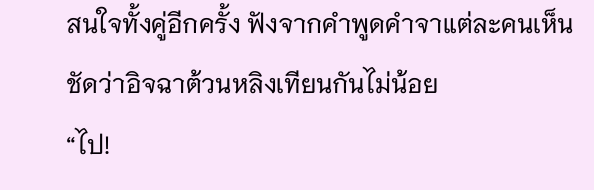สนใจทั้งคู่อีกครั้ง ฟังจากคำพูดคำจาแต่ละคนเห็นชัดว่าอิจฉาต้วนหลิงเทียนกันไม่น้อย
“ไป!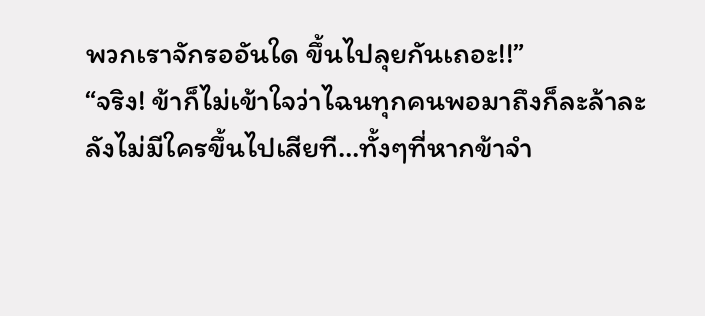พวกเราจักรออันใด ขึ้นไปลุยกันเถอะ!!”
“จริง! ข้าก็ไม่เข้าใจว่าไฉนทุกคนพอมาถึงก็ละล้าละลังไม่มีใครขึ้นไปเสียที…ทั้งๆที่หากข้าจำ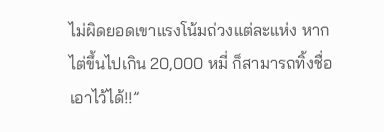ไม่ผิดยอดเขาแรงโน้มถ่วงแต่ละแห่ง หากไต่ขึ้นไปเกิน 20,000 หมี่ ก็สามารถทิ้งชื่อเอาไว้ได้!!”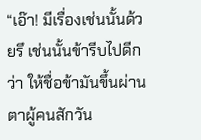“เอ๊า! มีเรื่องเช่นนั้นด้วยรึ เช่นนั้นข้ารีบไปดีกว่า ให้ชื่อข้ามันขึ้นผ่านตาผู้คนสักวัน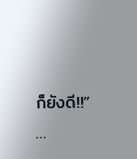ก็ยังดี!!”
…